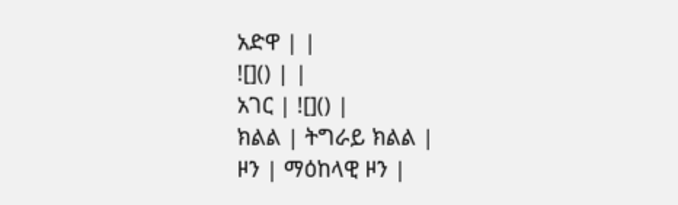አድዋ | |
![]() | |
አገር | ![]() |
ክልል | ትግራይ ክልል |
ዞን | ማዕከላዊ ዞን |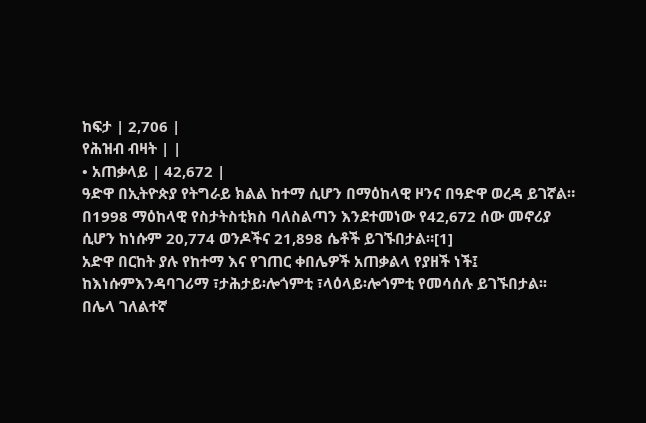ከፍታ | 2,706 |
የሕዝብ ብዛት | |
• አጠቃላይ | 42,672 |
ዓድዋ በኢትዮጵያ የትግራይ ክልል ከተማ ሲሆን በማዕከላዊ ዞንና በዓድዋ ወረዳ ይገኛል። በ1998 ማዕከላዊ የስታትስቲክስ ባለስልጣን እንደተመነው የ42,672 ሰው መኖሪያ ሲሆን ከነሱም 20,774 ወንዶችና 21,898 ሴቶች ይገኙበታል።[1]
አድዋ በርከት ያሉ የከተማ እና የገጠር ቀበሌዎች አጠቃልላ የያዘች ነች፤ ከእነሱምእንዳባገሪማ ፣ታሕታይ፡ሎጎምቲ ፣ላዕላይ፡ሎጎምቲ የመሳሰሉ ይገኙበታል፡፡
በሌላ ገለልተኛ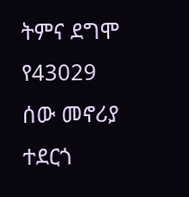ትምና ደግሞ የ43029 ሰው መኖሪያ ተደርጎ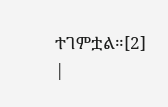ተገምቷል።[2]
|